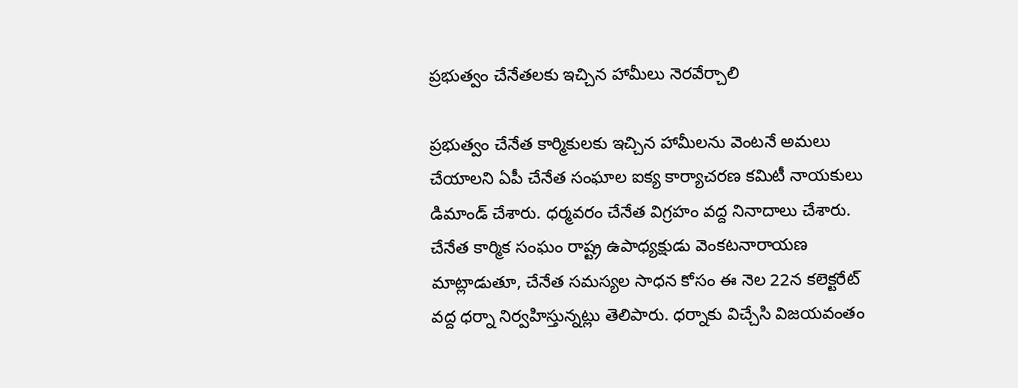ప్రభుత్వం చేనేతలకు ఇచ్చిన హామీలు నెరవేర్చాలి

ప్రభుత్వం చేనేత కార్మికులకు ఇచ్చిన హామీలను వెంటనే అమలు చేయాలని ఏపీ చేనేత సంఘాల ఐక్య కార్యాచరణ కమిటీ నాయకులు డిమాండ్ చేశారు. ధర్మవరం చేనేత విగ్రహం వద్ద నినాదాలు చేశారు. చేనేత కార్మిక సంఘం రాష్ట్ర ఉపాధ్యక్షుడు వెంకటనారాయణ మాట్లాడుతూ, చేనేత సమస్యల సాధన కోసం ఈ నెల 22న కలెక్టరేట్ వద్ద ధర్నా నిర్వహిస్తున్నట్లు తెలిపారు. ధర్నాకు విచ్చేసి విజయవంతం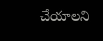చేయాలని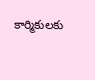కార్మికులకు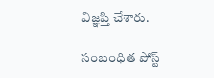విజ్ఞప్తి చేశారు.

సంబంధిత పోస్ట్